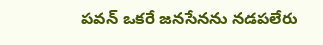పవన్ ఒకరే జనసేనను నడపలేరు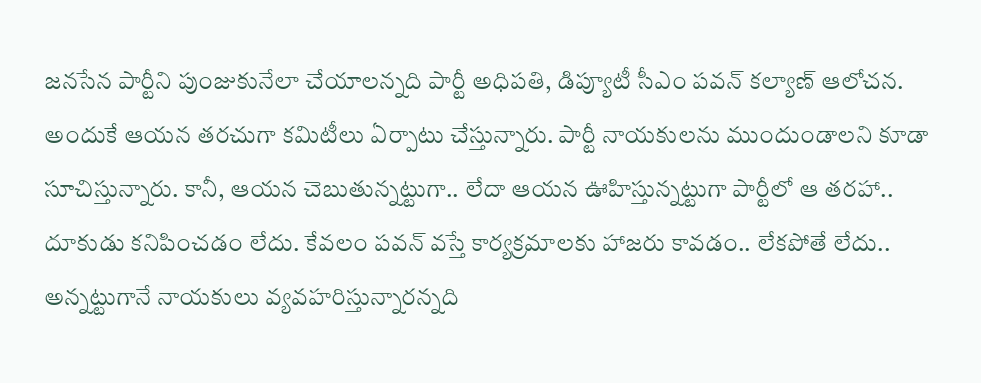జ‌న‌సేన పార్టీని పుంజుకునేలా చేయాల‌న్న‌ది పార్టీ అధిప‌తి, డిప్యూటీ సీఎం ప‌వ‌న్ క‌ల్యాణ్ ఆలోచ‌న‌. అందుకే ఆయ‌న త‌ర‌చుగా క‌మిటీలు ఏర్పాటు చేస్తున్నారు. పార్టీ నాయ‌కుల‌ను ముందుండాల‌ని కూడా సూచిస్తున్నారు. కానీ, ఆయ‌న చెబుతున్న‌ట్టుగా.. లేదా ఆయ‌న ఊహిస్తున్న‌ట్టుగా పార్టీలో ఆ త‌ర‌హా.. దూకుడు క‌నిపించ‌డం లేదు. కేవ‌లం ప‌వ‌న్ వ‌స్తే కార్య‌క్ర‌మాల‌కు హాజ‌రు కావ‌డం.. లేకపోతే లేదు.. అన్న‌ట్టుగానే నాయ‌కులు వ్య‌వ‌హ‌రిస్తున్నార‌న్న‌ది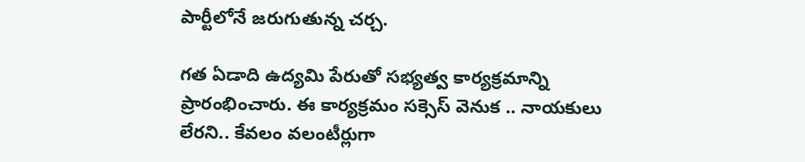పార్టీలోనే జ‌రుగుతున్న చ‌ర్చ‌.

గ‌త ఏడాది ఉద్య‌మి పేరుతో స‌భ్య‌త్వ కార్య‌క్ర‌మాన్ని ప్రారంభించారు. ఈ కార్య‌క్ర‌మం స‌క్సెస్ వెనుక .. నాయ‌కులు లేర‌ని.. కేవ‌లం వ‌లంటీర్లుగా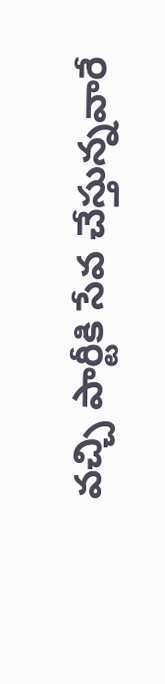వ‌చ్చి పార్టీకి సేవ చేస్తున్న‌వారే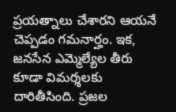ప్ర‌య‌త్నాలు చేశార‌ని ఆయ‌నే చెప్ప‌డం గ‌మ‌నార్హం. ఇక‌, జ‌న‌సేన ఎమ్మెల్యేల తీరు కూడా విమ‌ర్శ‌ల‌కు దారితీసింది. ప్ర‌జ‌ల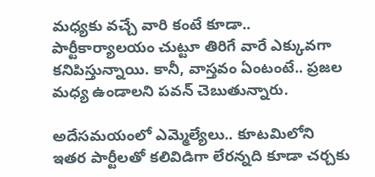మ‌ధ్య‌కు వ‌చ్చే వారి కంటే కూడా.. పార్టీకార్యాల‌యం చుట్టూ తిరిగే వారే ఎక్కువ‌గా క‌నిపిస్తున్నాయి. కానీ, వాస్త‌వం ఏంటంటే.. ప్ర‌జ‌ల మ‌ధ్య‌ ఉండాల‌ని ప‌వ‌న్ చెబుతున్నారు.

అదేస‌మ‌యంలో ఎమ్మెల్యేలు.. కూట‌మిలోని ఇత‌ర పార్టీల‌తో క‌లివిడిగా లేర‌న్న‌ది కూడా చ‌ర్చ‌కు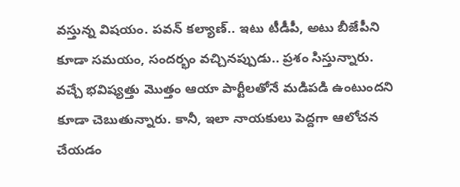వ‌స్తున్న విష‌యం. ప‌వ‌న్ క‌ల్యాణ్‌.. ఇటు టీడీపీ, అటు బీజేపీని కూడా స‌మ‌యం, సంద‌ర్భం వ‌చ్చిన‌ప్పుడు.. ప్ర‌శం సిస్తున్నారు. వ‌చ్చే భ‌విష్య‌త్తు మొత్తం ఆయా పార్టీల‌తోనే మ‌డిప‌డి ఉంటుంద‌ని కూడా చెబుతున్నారు. కానీ, ఇలా నాయ‌కులు పెద్ద‌గా ఆలోచ‌న చేయ‌డం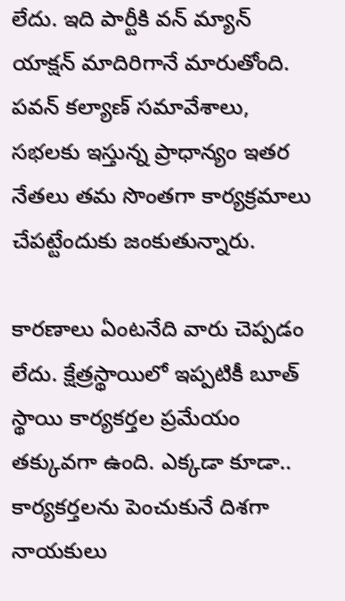లేదు. ఇది పార్టీకి వ‌న్ మ్యాన్ యాక్ష‌న్ మాదిరిగానే మారుతోంది. ప‌వ‌న్ క‌ల్యాణ్ స‌మావేశాలు, స‌భ‌ల‌కు ఇస్తున్న ప్రాధాన్యం ఇత‌ర నేత‌లు త‌మ సొంత‌గా కార్య‌క్ర‌మాలు చేప‌ట్టేందుకు జంకుతున్నారు.

కార‌ణాలు ఏంట‌నేది వారు చెప్ప‌డం లేదు. క్షేత్ర‌స్థాయిలో ఇప్ప‌టికీ బూత్ స్థాయి కార్య‌క‌ర్త‌ల ప్ర‌మేయం త‌క్కువ‌గా ఉంది. ఎక్క‌డా కూడా.. కార్య‌క‌ర్త‌లను పెంచుకునే దిశ‌గా నాయ‌కులు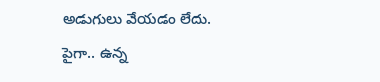అడుగులు వేయ‌డం లేదు. పైగా.. ఉన్న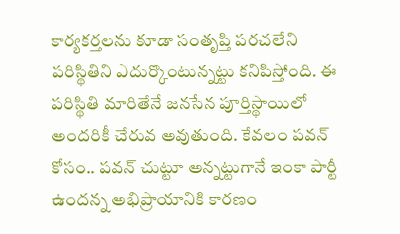కార్య‌క‌ర్త‌ల‌ను కూడా సంతృప్తి ప‌ర‌చ‌లేని ప‌రిస్థితిని ఎదుర్కొంటున్నట్టు క‌నిపిస్తోంది. ఈ ప‌రిస్థితి మారితేనే జ‌న‌సేన పూర్తిస్థాయిలో అంద‌రికీ చేరువ అవుతుంది. కేవ‌లం ప‌వ‌న్ కోసం.. ప‌వ‌న్ చుట్టూ అన్న‌ట్టుగానే ఇంకా పార్టీ ఉంద‌న్న అభిప్రాయానికి కార‌ణం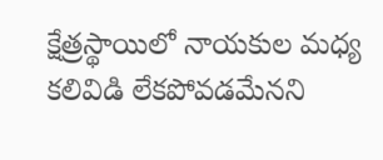క్షేత్ర‌స్థాయిలో నాయ‌కుల మ‌ధ్య క‌లివిడి లేక‌పోవ‌డమేన‌ని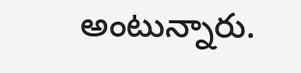అంటున్నారు.